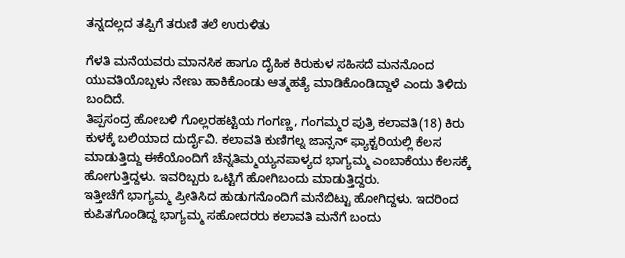ತನ್ನದಲ್ಲದ ತಪ್ಪಿಗೆ ತರುಣಿ ತಲೆ ಉರುಳಿತು

ಗೆಳತಿ ಮನೆಯವರು ಮಾನಸಿಕ ಹಾಗೂ ದೈಹಿಕ ಕಿರುಕುಳ ಸಹಿಸದೆ ಮನನೊಂದ ಯುವತಿಯೊಬ್ಬಳು ನೇಣು ಹಾಕಿಕೊಂಡು ಆತ್ಮಹತ್ಯೆ ಮಾಡಿಕೊಂಡಿದ್ದಾಳೆ ಎಂದು ತಿಳಿದು ಬಂದಿದೆ.
ತಿಪ್ಪಸಂದ್ರ ಹೋಬಳಿ ಗೊಲ್ಲರಹಟ್ಟಿಯ ಗಂಗಣ್ಣ, ಗಂಗಮ್ಮರ ಪುತ್ರಿ ಕಲಾವತಿ(18) ಕಿರು ಕುಳಕ್ಕೆ ಬಲಿಯಾದ ದುರ್ದೈವಿ. ಕಲಾವತಿ ಕುಣಿಗಲ್ನ ಜಾನ್ಸನ್ ಫ್ಯಾಕ್ಟರಿಯಲ್ಲಿ ಕೆಲಸ ಮಾಡುತ್ತಿದ್ದು ಈಕೆಯೊಂದಿಗೆ ಚೆನ್ನತಿಮ್ಮಯ್ಯನಪಾಳ್ಯದ ಭಾಗ್ಯಮ್ಮ ಎಂಬಾಕೆಯು ಕೆಲಸಕ್ಕೆ ಹೋಗುತ್ತಿದ್ದಳು. ಇವರಿಬ್ಬರು ಒಟ್ಟಿಗೆ ಹೋಗಿಬಂದು ಮಾಡುತ್ತಿದ್ದರು.
ಇತ್ತೀಚೆಗೆ ಭಾಗ್ಯಮ್ಮ ಪ್ರೀತಿಸಿದ ಹುಡುಗನೊಂದಿಗೆ ಮನೆಬಿಟ್ಟು ಹೋಗಿದ್ದಳು. ಇದರಿಂದ ಕುಪಿತಗೊಂಡಿದ್ದ ಭಾಗ್ಯಮ್ಮ ಸಹೋದರರು ಕಲಾವತಿ ಮನೆಗೆ ಬಂದು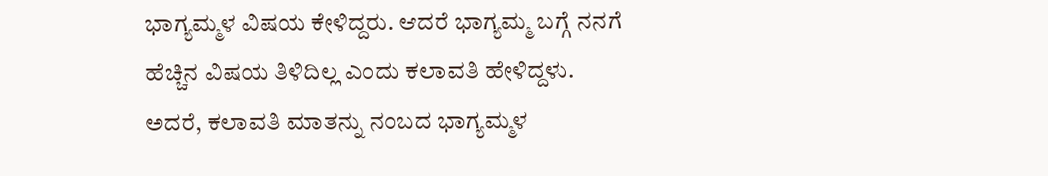ಭಾಗ್ಯಮ್ಮಳ ವಿಷಯ ಕೇಳಿದ್ದರು. ಆದರೆ ಭಾಗ್ಯಮ್ಮ ಬಗ್ಗೆ ನನಗೆ ಹೆಚ್ಚಿನ ವಿಷಯ ತಿಳಿದಿಲ್ಲ ಎಂದು ಕಲಾವತಿ ಹೇಳಿದ್ದಳು.
ಅದರೆ, ಕಲಾವತಿ ಮಾತನ್ನು ನಂಬದ ಭಾಗ್ಯಮ್ಮಳ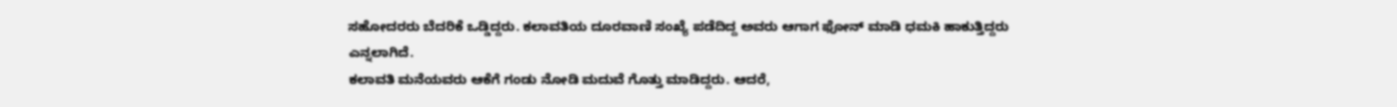ಸಹೋದರರು ಬೆದರಿಕೆ ಒಡ್ಡಿದ್ದರು. ಕಲಾವತಿಯ ದೂರವಾಣಿ ಸಂಖ್ಯೆ ಪಡೆದಿದ್ದ ಅವರು ಆಗಾಗ ಫೋನ್ ಮಾಡಿ ಧಮಕಿ ಹಾಕುತ್ತಿದ್ದರು ಎನ್ನಲಾಗಿದೆ.
ಕಲಾವತಿ ಮನೆಯವರು ಆಕೆಗೆ ಗಂಡು ನೋಡಿ ಮದುವೆ ಗೊತ್ತು ಮಾಡಿದ್ದರು. ಆದರೆ,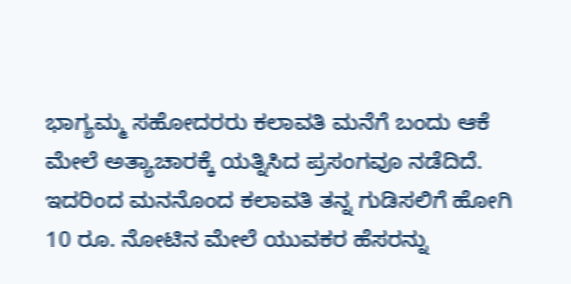ಭಾಗ್ಯಮ್ಮ ಸಹೋದರರು ಕಲಾವತಿ ಮನೆಗೆ ಬಂದು ಆಕೆ ಮೇಲೆ ಅತ್ಯಾಚಾರಕ್ಕೆ ಯತ್ನಿಸಿದ ಪ್ರಸಂಗವೂ ನಡೆದಿದೆ.
ಇದರಿಂದ ಮನನೊಂದ ಕಲಾವತಿ ತನ್ನ ಗುಡಿಸಲಿಗೆ ಹೋಗಿ 10 ರೂ. ನೋಟಿನ ಮೇಲೆ ಯುವಕರ ಹೆಸರನ್ನು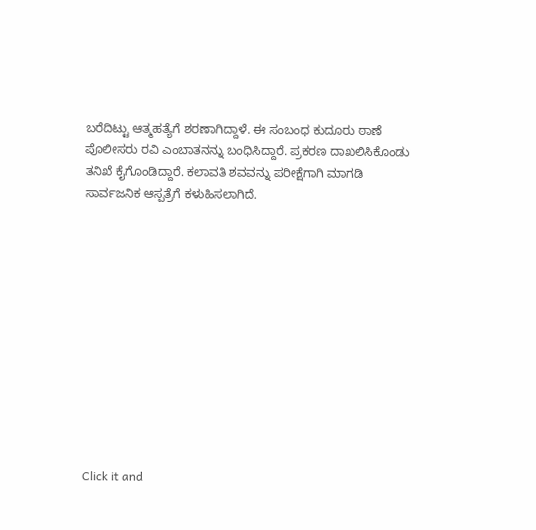ಬರೆದಿಟ್ಟು ಆತ್ಮಹತ್ಯೆಗೆ ಶರಣಾಗಿದ್ದಾಳೆ. ಈ ಸಂಬಂಧ ಕುದೂರು ಠಾಣೆ ಪೊಲೀಸರು ರವಿ ಎಂಬಾತನನ್ನು ಬಂಧಿಸಿದ್ದಾರೆ. ಪ್ರಕರಣ ದಾಖಲಿಸಿಕೊಂಡು ತನಿಖೆ ಕೈಗೊಂಡಿದ್ದಾರೆ. ಕಲಾವತಿ ಶವವನ್ನು ಪರೀಕ್ಷೆಗಾಗಿ ಮಾಗಡಿ ಸಾರ್ವಜನಿಕ ಆಸ್ಪತ್ರೆಗೆ ಕಳುಹಿಸಲಾಗಿದೆ.












Click it and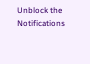Unblock the Notifications